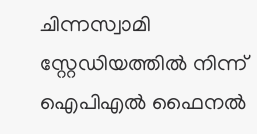ചിന്നസ്വാമി സ്റ്റേഡിയത്തിൽ നിന്ന് ഐപിഎൽ ഫൈനൽ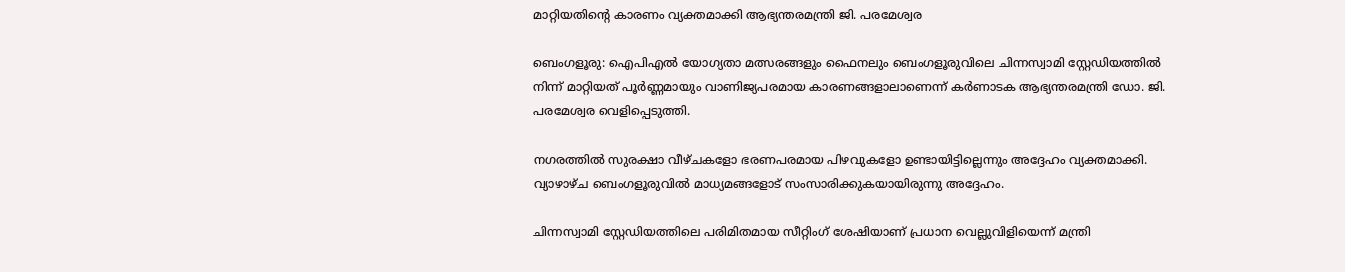മാറ്റിയതിന്റെ കാരണം വ്യക്തമാക്കി ആഭ്യന്തരമന്ത്രി ജി. പരമേശ്വര

ബെംഗളൂരു: ഐപിഎൽ യോഗ്യതാ മത്സരങ്ങളും ഫൈനലും ബെംഗളൂരുവിലെ ചിന്നസ്വാമി സ്റ്റേഡിയത്തിൽ നിന്ന് മാറ്റിയത് പൂർണ്ണമായും വാണിജ്യപരമായ കാരണങ്ങളാലാണെന്ന് കർണാടക ആഭ്യന്തരമന്ത്രി ഡോ. ജി. പരമേശ്വര വെളിപ്പെടുത്തി.

നഗരത്തിൽ സുരക്ഷാ വീഴ്ചകളോ ഭരണപരമായ പിഴവുകളോ ഉണ്ടായിട്ടില്ലെന്നും അദ്ദേഹം വ്യക്തമാക്കി. വ്യാഴാഴ്ച ബെംഗളൂരുവിൽ മാധ്യമങ്ങളോട് സംസാരിക്കുകയായിരുന്നു അദ്ദേഹം.

ചിന്നസ്വാമി സ്റ്റേഡിയത്തിലെ പരിമിതമായ സീറ്റിംഗ് ശേഷിയാണ് പ്രധാന വെല്ലുവിളിയെന്ന് മന്ത്രി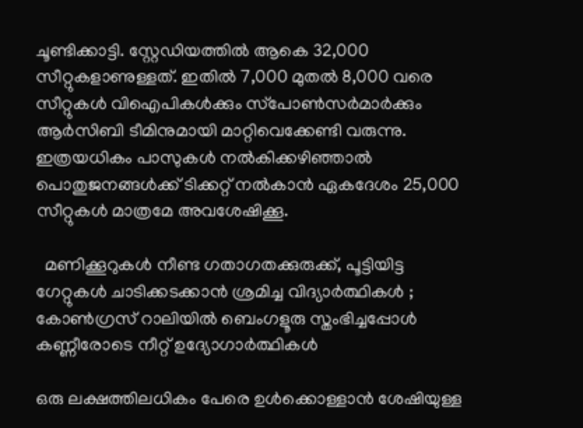ചൂണ്ടിക്കാട്ടി. സ്റ്റേഡിയത്തിൽ ആകെ 32,000 സീറ്റുകളാണുള്ളത്. ഇതിൽ 7,000 മുതൽ 8,000 വരെ സീറ്റുകൾ വിഐപികൾക്കും സ്‌പോൺസർമാർക്കും ആർ‌സി‌ബി ടീമിനുമായി മാറ്റിവെക്കേണ്ടി വരുന്നു. ഇത്രയധികം പാസുകൾ നൽകിക്കഴിഞ്ഞാൽ പൊതുജനങ്ങൾക്ക് ടിക്കറ്റ് നൽകാൻ ഏകദേശം 25,000 സീറ്റുകൾ മാത്രമേ അവശേഷിക്കൂ.

  മണിക്കൂറുകൾ നീണ്ട ഗതാഗതക്കുരുക്ക്, പൂട്ടിയിട്ട ഗേറ്റുകൾ ചാടിക്കടക്കാൻ ശ്രമിച്ച വിദ്യാർത്ഥികൾ ; കോൺഗ്രസ് റാലിയിൽ ബെംഗളൂരു സ്തംഭിച്ചപ്പോൾ കണ്ണീരോടെ നീറ്റ് ഉദ്യോഗാർത്ഥികൾ

ഒരു ലക്ഷത്തിലധികം പേരെ ഉൾക്കൊള്ളാൻ ശേഷിയുള്ള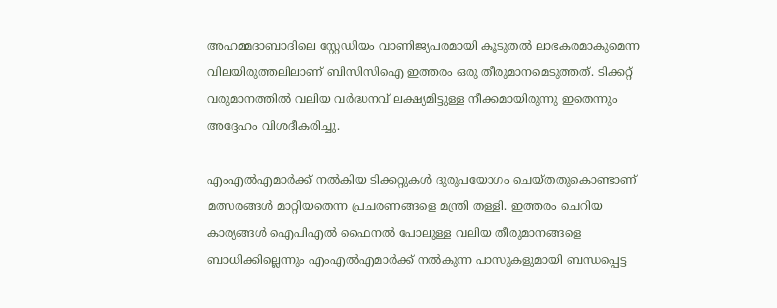അഹമ്മദാബാദിലെ സ്റ്റേഡിയം വാണിജ്യപരമായി കൂടുതൽ ലാഭകരമാകുമെന്ന വിലയിരുത്തലിലാണ് ബിസിസിഐ ഇത്തരം ഒരു തീരുമാനമെടുത്തത്. ടിക്കറ്റ് വരുമാനത്തിൽ വലിയ വർദ്ധനവ് ലക്ഷ്യമിട്ടുള്ള നീക്കമായിരുന്നു ഇതെന്നും അദ്ദേഹം വിശദീകരിച്ചു.

എംഎൽഎമാർക്ക് നൽകിയ ടിക്കറ്റുകൾ ദുരുപയോഗം ചെയ്തതുകൊണ്ടാണ് മത്സരങ്ങൾ മാറ്റിയതെന്ന പ്രചരണങ്ങളെ മന്ത്രി തള്ളി. ഇത്തരം ചെറിയ കാര്യങ്ങൾ ഐപിഎൽ ഫൈനൽ പോലുള്ള വലിയ തീരുമാനങ്ങളെ ബാധിക്കില്ലെന്നും എംഎൽഎമാർക്ക് നൽകുന്ന പാസുകളുമായി ബന്ധപ്പെട്ട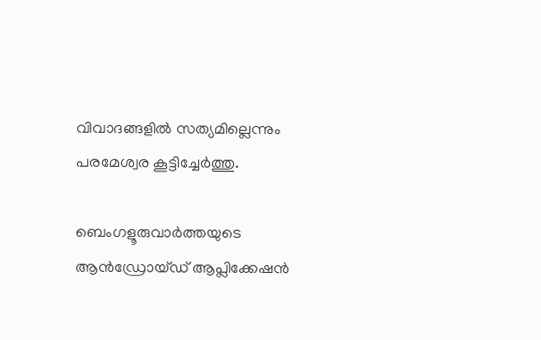വിവാദങ്ങളിൽ സത്യമില്ലെന്നും പരമേശ്വര കൂട്ടിച്ചേർത്തു.

ബെംഗളൂരുവാർത്തയുടെ ആൻഡ്രോയ്ഡ് ആപ്ലിക്കേഷൻ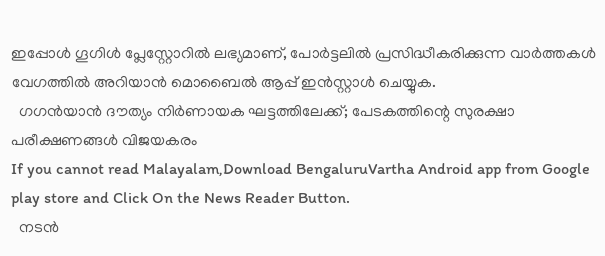ഇപ്പോൾ ഗൂഗിൾ പ്ലേസ്റ്റോറിൽ ലഭ്യമാണ്, പോർട്ടലിൽ പ്രസിദ്ധീകരിക്കുന്ന വാർത്തകൾ വേഗത്തിൽ അറിയാൻ മൊബൈൽ ആപ്പ് ഇൻസ്റ്റാൾ ചെയ്യുക.
  ഗഗൻയാൻ ദൗത്യം നിർണായക ഘട്ടത്തിലേക്ക്; പേടകത്തിന്റെ സുരക്ഷാ പരീക്ഷണങ്ങൾ വിജയകരം
If you cannot read Malayalam,Download BengaluruVartha Android app from Google play store and Click On the News Reader Button.
  നടൻ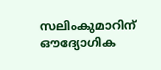സലിംകുമാറിന് ഔദ്യോഗിക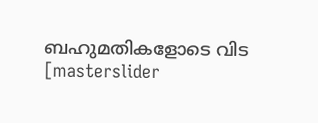ബഹുമതികളോടെ വിട
[masterslider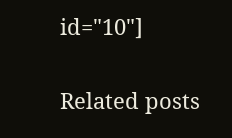id="10"]

Related posts